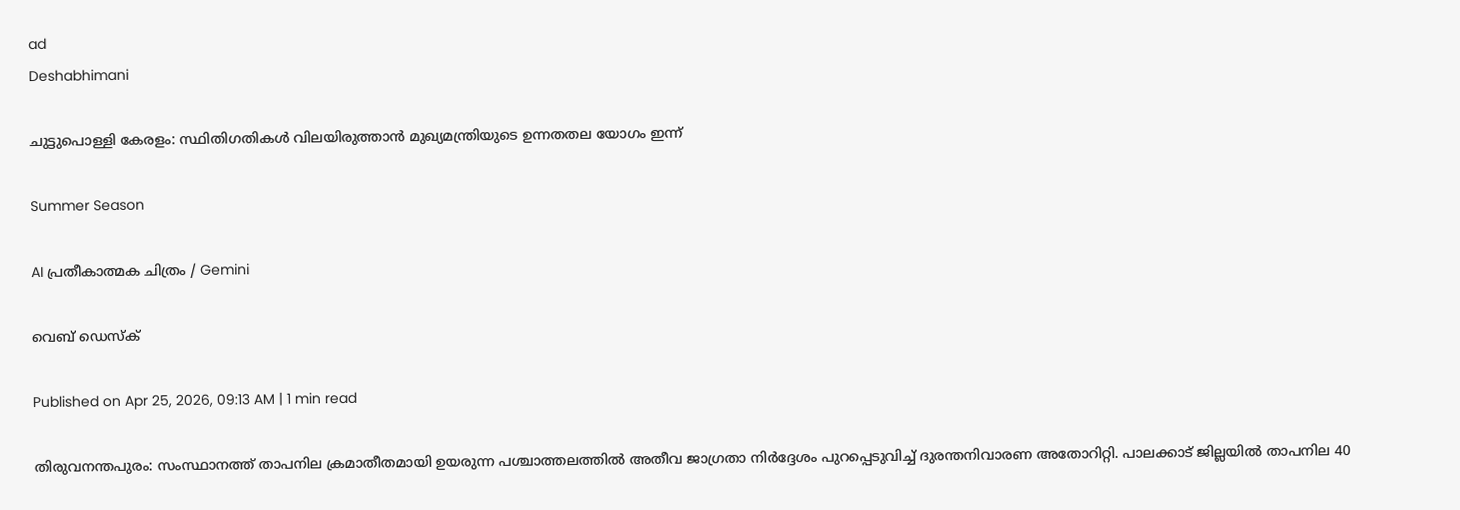ad
Deshabhimani

ചുട്ടുപൊള്ളി കേരളം: സ്ഥിതിഗതികൾ വിലയിരുത്താൻ മുഖ്യമന്ത്രിയുടെ ഉന്നതതല യോഗം ഇന്ന്

Summer Season

AI പ്രതീകാത്മക ചിത്രം / Gemini

വെബ് ഡെസ്ക്

Published on Apr 25, 2026, 09:13 AM | 1 min read

തിരുവനന്തപുരം: സംസ്ഥാനത്ത് താപനില ക്രമാതീതമായി ഉയരുന്ന പശ്ചാത്തലത്തിൽ അതീവ ജാഗ്രതാ നിർദ്ദേശം പുറപ്പെടുവിച്ച് ദുരന്തനിവാരണ അതോറിറ്റി. പാലക്കാട് ജില്ലയിൽ താപനില 40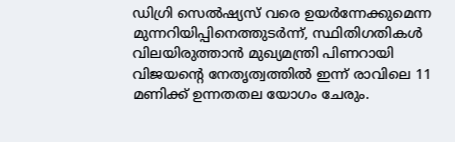ഡിഗ്രി സെൽഷ്യസ് വരെ ഉയർന്നേക്കുമെന്ന മുന്നറിയിപ്പിനെത്തുടർന്ന്, സ്ഥിതിഗതികൾ വിലയിരുത്താൻ മുഖ്യമന്ത്രി പിണറായി വിജയന്റെ നേതൃത്വത്തിൽ ഇന്ന് രാവിലെ 11 മണിക്ക് ഉന്നതതല യോഗം ചേരും.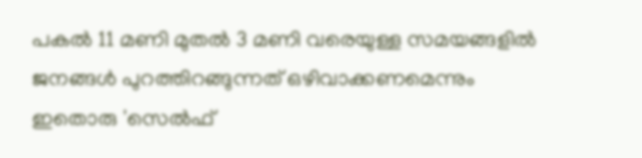പകൽ 11 മണി മുതൽ 3 മണി വരെയുള്ള സമയങ്ങളിൽ ജനങ്ങൾ പുറത്തിറങ്ങുന്നത് ഒഴിവാക്കണമെന്നും ഇതൊരു 'സെൽഫ്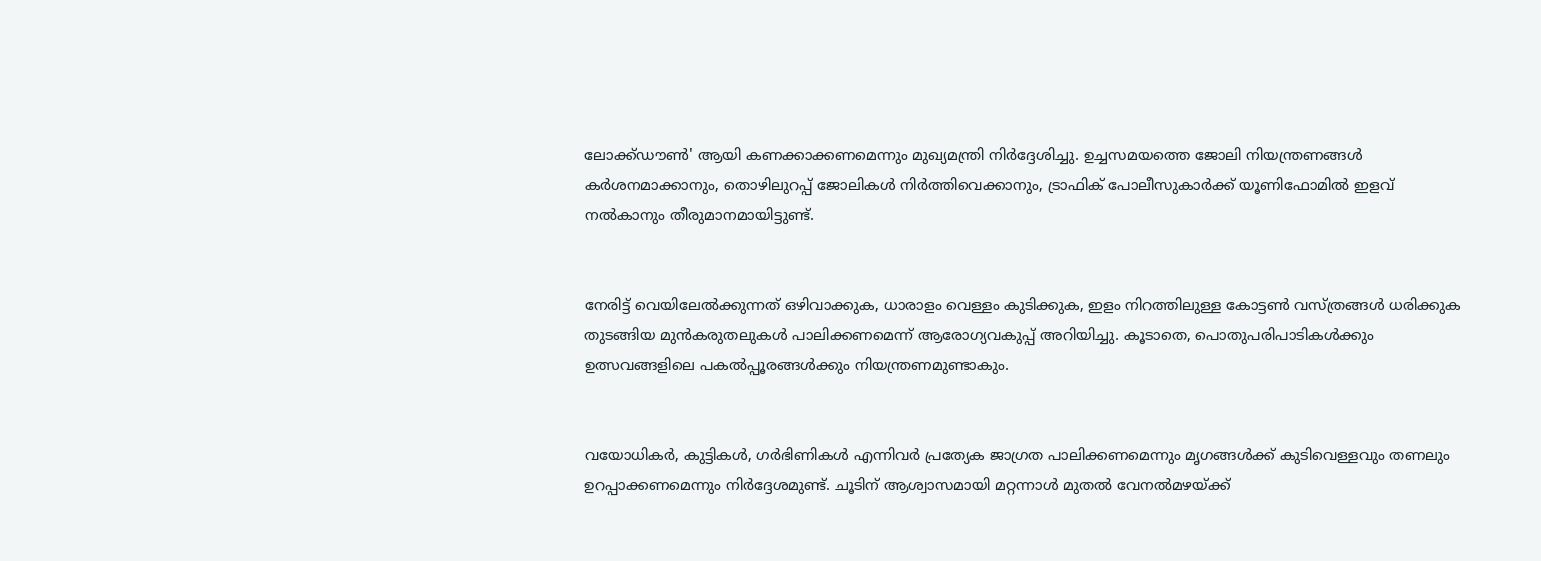ലോക്ക്ഡൗൺ' ആയി കണക്കാക്കണമെന്നും മുഖ്യമന്ത്രി നിർദ്ദേശിച്ചു. ഉച്ചസമയത്തെ ജോലി നിയന്ത്രണങ്ങൾ കർശനമാക്കാനും, തൊഴിലുറപ്പ് ജോലികൾ നിർത്തിവെക്കാനും, ട്രാഫിക് പോലീസുകാർക്ക് യൂണിഫോമിൽ ഇളവ് നൽകാനും തീരുമാനമായിട്ടുണ്ട്.


നേരിട്ട് വെയിലേൽക്കുന്നത് ഒഴിവാക്കുക, ധാരാളം വെള്ളം കുടിക്കുക, ഇളം നിറത്തിലുള്ള കോട്ടൺ വസ്ത്രങ്ങൾ ധരിക്കുക തുടങ്ങിയ മുൻകരുതലുകൾ പാലിക്കണമെന്ന് ആരോഗ്യവകുപ്പ് അറിയിച്ചു. കൂടാതെ, പൊതുപരിപാടികൾക്കും ഉത്സവങ്ങളിലെ പകൽപ്പൂരങ്ങൾക്കും നിയന്ത്രണമുണ്ടാകും.


വയോധികർ, കുട്ടികൾ, ഗർഭിണികൾ എന്നിവർ പ്രത്യേക ജാഗ്രത പാലിക്കണമെന്നും മൃഗങ്ങൾക്ക് കുടിവെള്ളവും തണലും ഉറപ്പാക്കണമെന്നും നിർദ്ദേശമുണ്ട്. ചൂടിന് ആശ്വാസമായി മറ്റന്നാൾ മുതൽ വേനൽമഴയ്ക്ക്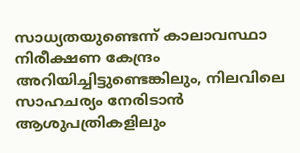സാധ്യതയുണ്ടെന്ന് കാലാവസ്ഥാ നിരീക്ഷണ കേന്ദ്രം അറിയിച്ചിട്ടുണ്ടെങ്കിലും, നിലവിലെ സാഹചര്യം നേരിടാൻ ആശുപത്രികളിലും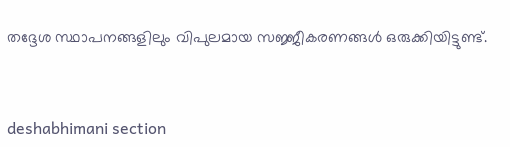തദ്ദേശ സ്ഥാപനങ്ങളിലും വിപുലമായ സജ്ജീകരണങ്ങൾ ഒരുക്കിയിട്ടുണ്ട്.



deshabhimani section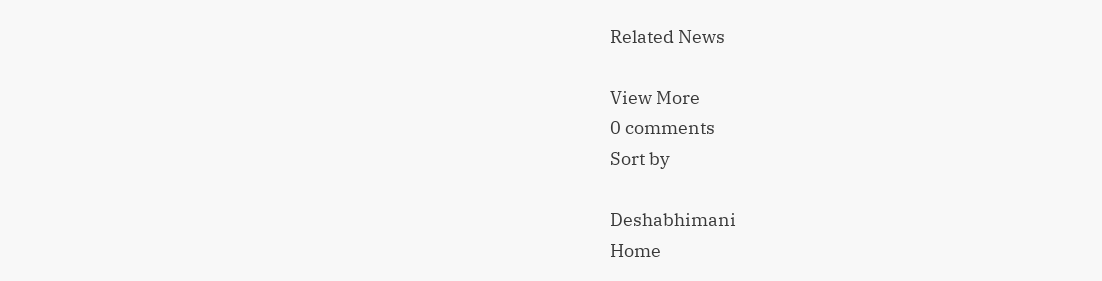Related News

View More
0 comments
Sort by

Deshabhimani
Home